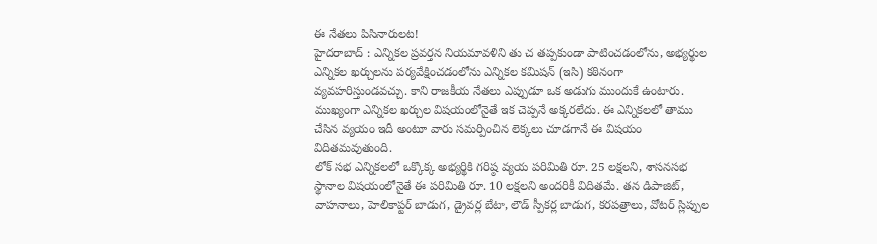ఈ నేతలు పిసినారులట!
హైదరాబాద్ : ఎన్నికల ప్రవర్తన నియమావళిని తు చ తప్పకుండా పాటించడంలోను, అభ్యర్థుల ఎన్నికల ఖర్చులను పర్యవేక్షించడంలోను ఎన్నికల కమిషన్ (ఇసి) కఠినంగా వ్యవహరిస్తుండవచ్చు. కాని రాజకీయ నేతలు ఎప్పుడూ ఒక అడుగు ముందుకే ఉంటారు. ముఖ్యంగా ఎన్నికల ఖర్చుల విషయంలోనైతే ఇక చెప్పనే అక్కరలేదు. ఈ ఎన్నికలలో తాము చేసిన వ్యయం ఇదీ అంటూ వారు సమర్పించిన లెక్కలు చూడగానే ఈ విషయం విదితమవుతుంది.
లోక్ సభ ఎన్నికలలో ఒక్కొక్క అభ్యర్థికి గరిష్ఠ వ్యయ పరిమితి రూ. 25 లక్షలని, శాసనసభ స్థానాల విషయంలోనైతే ఈ పరిమితి రూ. 10 లక్షలని అందరికీ విదితమే. తన డిపాజిట్, వాహనాలు, హెలికాప్టర్ బాడుగ, డ్రైవర్ల బేటా, లౌడ్ స్పీకర్ల బాడుగ, కరపత్రాలు, వోటర్ స్లిప్పుల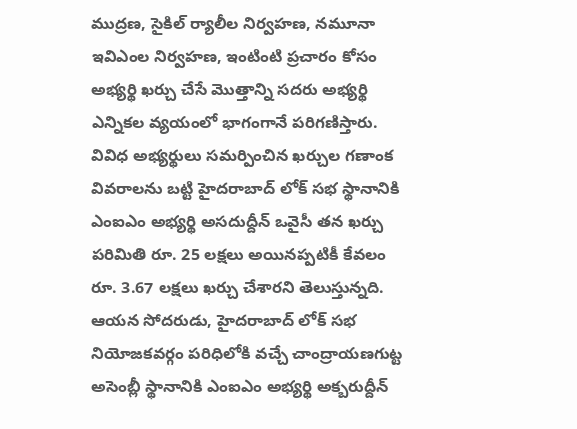ముద్రణ, సైకిల్ ర్యాలీల నిర్వహణ, నమూనా ఇవిఎంల నిర్వహణ, ఇంటింటి ప్రచారం కోసం అభ్యర్థి ఖర్చు చేసే మొత్తాన్ని సదరు అభ్యర్థి ఎన్నికల వ్యయంలో భాగంగానే పరిగణిస్తారు.
వివిధ అభ్యర్థులు సమర్పించిన ఖర్చుల గణాంక వివరాలను బట్టి హైదరాబాద్ లోక్ సభ స్థానానికి ఎంఐఎం అభ్యర్థి అసదుద్దీన్ ఒవైసీ తన ఖర్చు పరిమితి రూ. 25 లక్షలు అయినప్పటికీ కేవలం రూ. 3.67 లక్షలు ఖర్చు చేశారని తెలుస్తున్నది. ఆయన సోదరుడు, హైదరాబాద్ లోక్ సభ నియోజకవర్గం పరిధిలోకి వచ్చే చాంద్రాయణగుట్ట అసెంబ్లీ స్థానానికి ఎంఐఎం అభ్యర్థి అక్బరుద్దీన్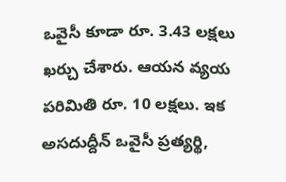ఒవైసీ కూడా రూ. 3.43 లక్షలు ఖర్చు చేశారు. ఆయన వ్యయ పరిమితి రూ. 10 లక్షలు. ఇక అసదుద్దీన్ ఒవైసీ ప్రత్యర్థి,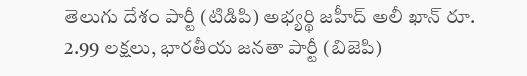తెలుగు దేశం పార్టీ (టిడిపి) అభ్యర్థి జహీద్ అలీ ఖాన్ రూ. 2.99 లక్షలు, భారతీయ జనతా పార్టీ (బిజెపి)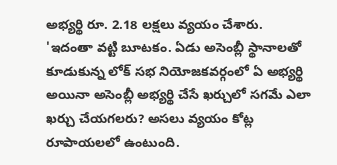అభ్యర్థి రూ. 2.18 లక్షలు వ్యయం చేశారు.
'ఇదంతా వట్టి బూటకం. ఏడు అసెంబ్లీ స్థానాలతో కూడుకున్న లోక్ సభ నియోజకవర్గంలో ఏ అభ్యర్థి అయినా అసెంబ్లీ అభ్యర్థి చేసే ఖర్చులో సగమే ఎలా ఖర్చు చేయగలరు? అసలు వ్యయం కోట్ల రూపాయలలో ఉంటుంది.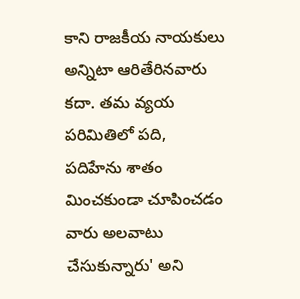కాని రాజకీయ నాయకులు అన్నిటా ఆరితేరినవారు కదా. తమ వ్యయ పరిమితిలో పది, పదిహేను శాతం మించకుండా చూపించడం వారు అలవాటు చేసుకున్నారు' అని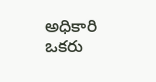అధికారి ఒకరు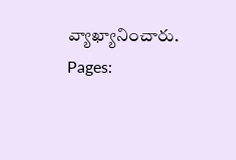వ్యాఖ్యానించారు.
Pages: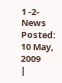1 -2- News Posted: 10 May, 2009
|